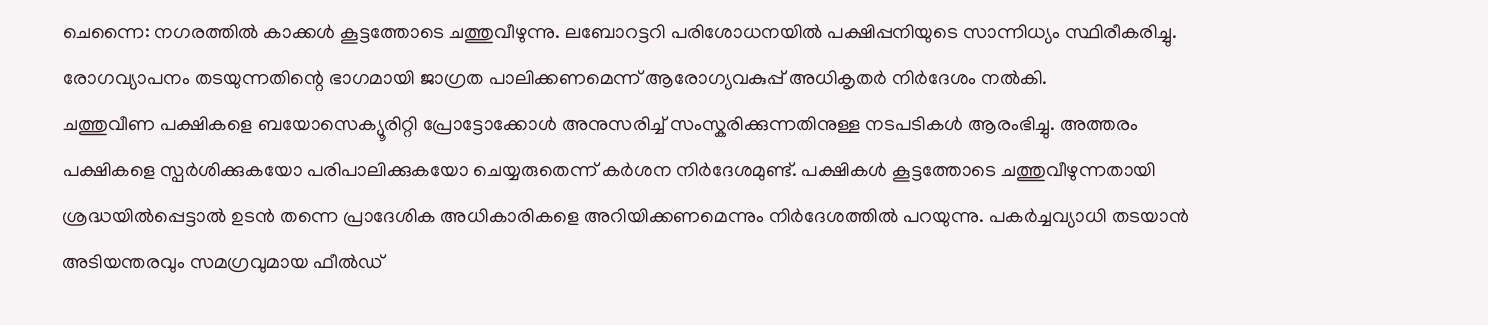ചെന്നൈ: നഗരത്തിൽ കാക്കൾ കൂട്ടത്തോടെ ചത്തുവീഴുന്നു. ലബോറട്ടറി പരിശോധനയിൽ പക്ഷിപ്പനിയുടെ സാന്നിധ്യം സ്ഥിരീകരിച്ചു. രോഗവ്യാപനം തടയുന്നതിന്റെ ഭാഗമായി ജാഗ്രത പാലിക്കണമെന്ന് ആരോഗ്യവകുപ്പ് അധികൃതർ നിർദേശം നൽകി.
ചത്തുവീണ പക്ഷികളെ ബയോസെക്യൂരിറ്റി പ്രോട്ടോക്കോൾ അനുസരിച്ച് സംസ്കരിക്കുന്നതിനുള്ള നടപടികൾ ആരംഭിച്ചു. അത്തരം പക്ഷികളെ സ്പർശിക്കുകയോ പരിപാലിക്കുകയോ ചെയ്യരുതെന്ന് കർശന നിർദേശമുണ്ട്. പക്ഷികൾ കൂട്ടത്തോടെ ചത്തുവീഴുന്നതായി ശ്രദ്ധയിൽപ്പെട്ടാൽ ഉടൻ തന്നെ പ്രാദേശിക അധികാരികളെ അറിയിക്കണമെന്നും നിർദേശത്തിൽ പറയുന്നു. പകർച്ചവ്യാധി തടയാൻ അടിയന്തരവും സമഗ്രവുമായ ഫീൽഡ്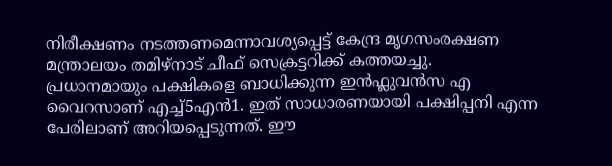നിരീക്ഷണം നടത്തണമെന്നാവശ്യപ്പെട്ട് കേന്ദ്ര മൃഗസംരക്ഷണ മന്ത്രാലയം തമിഴ്നാട് ചീഫ് സെക്രട്ടറിക്ക് കത്തയച്ചു.
പ്രധാനമായും പക്ഷികളെ ബാധിക്കുന്ന ഇൻഫ്ലുവൻസ എ വൈറസാണ് എച്ച്5എൻ1. ഇത് സാധാരണയായി പക്ഷിപ്പനി എന്ന പേരിലാണ് അറിയപ്പെടുന്നത്. ഈ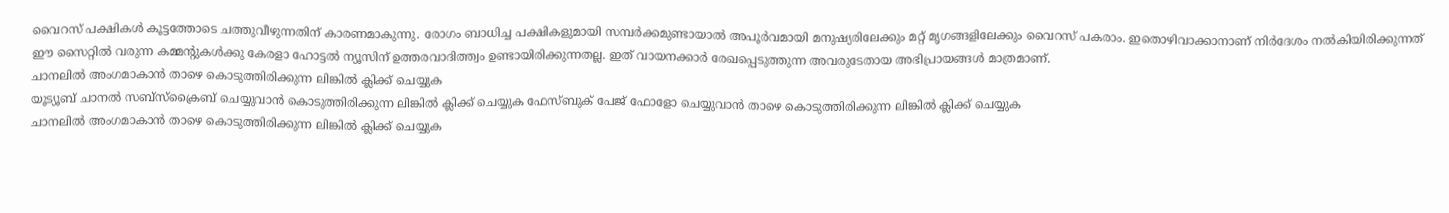വൈറസ് പക്ഷികൾ കൂട്ടത്തോടെ ചത്തുവീഴുന്നതിന് കാരണമാകുന്നു. രോഗം ബാധിച്ച പക്ഷികളുമായി സമ്പർക്കമുണ്ടായാൽ അപൂർവമായി മനുഷ്യരിലേക്കും മറ്റ് മൃഗങ്ങളിലേക്കും വൈറസ് പകരാം. ഇതൊഴിവാക്കാനാണ് നിർദേശം നൽകിയിരിക്കുന്നത്
ഈ സൈറ്റിൽ വരുന്ന കമ്മന്റുകൾക്കു കേരളാ ഹോട്ടൽ ന്യൂസിന് ഉത്തരവാദിത്ത്വം ഉണ്ടായിരിക്കുന്നതല്ല. ഇത് വായനക്കാർ രേഖപ്പെടുത്തുന്ന അവരുടേതായ അഭിപ്രായങ്ങൾ മാത്രമാണ്.
ചാനലിൽ അംഗമാകാൻ താഴെ കൊടുത്തിരിക്കുന്ന ലിങ്കിൽ ക്ലിക്ക് ചെയ്യുക
യൂട്യൂബ് ചാനൽ സബ്സ്ക്രൈബ് ചെയ്യുവാൻ കൊടുത്തിരിക്കുന്ന ലിങ്കിൽ ക്ലിക്ക് ചെയ്യുക ഫേസ്ബുക് പേജ് ഫോളോ ചെയ്യുവാൻ താഴെ കൊടുത്തിരിക്കുന്ന ലിങ്കിൽ ക്ലിക്ക് ചെയ്യുക
ചാനലിൽ അംഗമാകാൻ താഴെ കൊടുത്തിരിക്കുന്ന ലിങ്കിൽ ക്ലിക്ക് ചെയ്യുക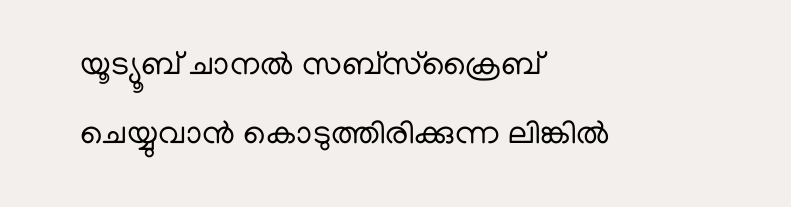യൂട്യൂബ് ചാനൽ സബ്സ്ക്രൈബ് ചെയ്യുവാൻ കൊടുത്തിരിക്കുന്ന ലിങ്കിൽ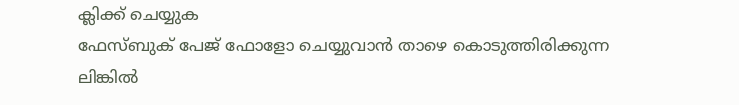ക്ലിക്ക് ചെയ്യുക
ഫേസ്ബുക് പേജ് ഫോളോ ചെയ്യുവാൻ താഴെ കൊടുത്തിരിക്കുന്ന ലിങ്കിൽ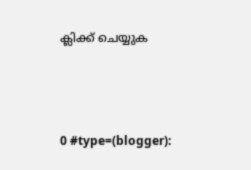ക്ലിക്ക് ചെയ്യുക





0 #type=(blogger):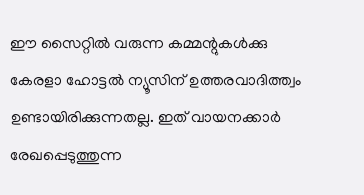ഈ സൈറ്റിൽ വരുന്ന കമ്മന്റുകൾക്കു കേരളാ ഹോട്ടൽ ന്യൂസിന് ഉത്തരവാദിത്ത്വം ഉണ്ടായിരിക്കുന്നതല്ല. ഇത് വായനക്കാർ രേഖപ്പെടുത്തുന്ന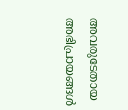അവരുടേതായ അഭിപ്രായങ്ങൾ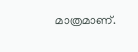മാത്രമാണ്.